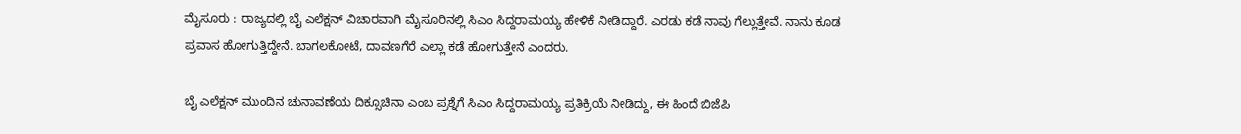ಮೈಸೂರು : ರಾಜ್ಯದಲ್ಲಿ ಬೈ ಎಲೆಕ್ಷನ್ ವಿಚಾರವಾಗಿ ಮೈಸೂರಿನಲ್ಲಿ ಸಿಎಂ ಸಿದ್ದರಾಮಯ್ಯ ಹೇಳಿಕೆ ನೀಡಿದ್ದಾರೆ. ಎರಡು ಕಡೆ ನಾವು ಗೆಲ್ಲುತ್ತೇವೆ. ನಾನು ಕೂಡ ಪ್ರವಾಸ ಹೋಗುತ್ತಿದ್ದೇನೆ. ಬಾಗಲಕೋಟೆ, ದಾವಣಗೆರೆ ಎಲ್ಲಾ ಕಡೆ ಹೋಗುತ್ತೇನೆ ಎಂದರು.

ಬೈ ಎಲೆಕ್ಷನ್ ಮುಂದಿನ ಚುನಾವಣೆಯ ದಿಕ್ಸೂಚಿನಾ ಎಂಬ ಪ್ರಶ್ನೆಗೆ ಸಿಎಂ ಸಿದ್ದರಾಮಯ್ಯ ಪ್ರತಿಕ್ರಿಯೆ ನೀಡಿದ್ದು, ಈ ಹಿಂದೆ ಬಿಜೆಪಿ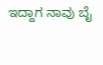ಇದ್ದಾಗ ನಾವು ಬೈ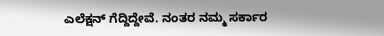ಎಲೆಕ್ಷನ್ ಗೆದ್ದಿದ್ದೇವೆ. ನಂತರ ನಮ್ಮ ಸರ್ಕಾರ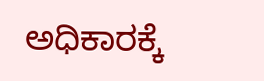ಅಧಿಕಾರಕ್ಕೆ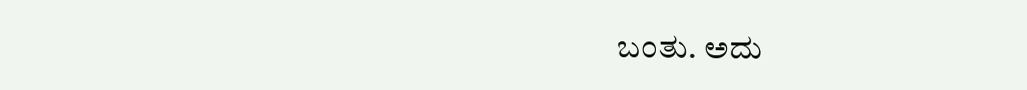ಬಂತು. ಅದು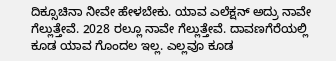ದಿಕ್ಸೂಚಿನಾ ನೀವೇ ಹೇಳಬೇಕು. ಯಾವ ಎಲೆಕ್ಷನ್ ಅದ್ರು ನಾವೇ ಗೆಲ್ಲುತ್ತೇವೆ. 2028 ರಲ್ಲೂ ನಾವೇ ಗೆಲ್ಲುತ್ತೇವೆ. ದಾವಣಗೆರೆಯಲ್ಲಿ ಕೂಡ ಯಾವ ಗೊಂದಲ ಇಲ್ಲ. ಎಲ್ಲವೂ ಕೂಡ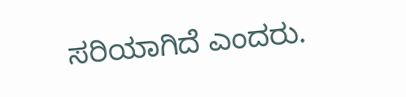ಸರಿಯಾಗಿದೆ ಎಂದರು.